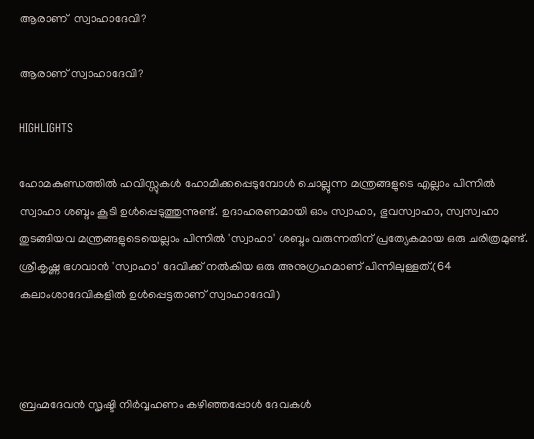ആരാണ്  സ്വാഹാദേവി?

ആരാണ് സ്വാഹാദേവി?

HIGHLIGHTS

ഹോമകുണ്ഡത്തില്‍ ഹവിസ്സുകള്‍ ഹോമിക്കപ്പെടുമ്പോള്‍ ചൊല്ലുന്ന മന്ത്രങ്ങളുടെ എല്ലാം പിന്നില്‍ സ്വാഹാ ശബ്ദം കൂടി ഉള്‍പ്പെടുത്തുന്നുണ്ട്. ഉദാഹരണമായി ഓം സ്വാഹാ, ഭുവസ്വാഹാ, സ്വസ്വഹാ തുടങ്ങിയവ മന്ത്രങ്ങളുടെയെല്ലാം പിന്നില്‍ 'സ്വാഹാ' ശബ്ദം വരുന്നതിന് പ്രത്യേകമായ ഒരു ചരിത്രമുണ്ട്. ശ്രീകൃഷ്ണ ഭഗവാന്‍ 'സ്വാഹാ' ദേവിക്ക് നല്‍കിയ ഒരു അനുഗ്രഹമാണ് പിന്നിലുള്ളത്.(64 കലാംശാദേവികളില്‍ ഉള്‍പ്പെട്ടതാണ് സ്വാഹാദേവി)



ബ്രഹ്മദേവന്‍ സൃഷ്ടി നിര്‍വ്വഹണം കഴിഞ്ഞപ്പോള്‍ ദേവകള്‍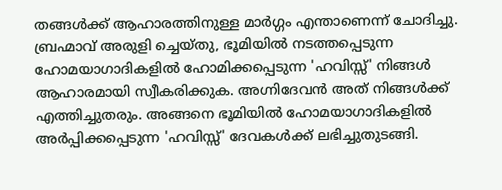തങ്ങള്‍ക്ക് ആഹാരത്തിനുള്ള മാര്‍ഗ്ഗം എന്താണെന്ന് ചോദിച്ചു. ബ്രഹ്മാവ് അരുളി ച്ചെയ്തു, ഭൂമിയില്‍ നടത്തപ്പെടുന്ന ഹോമയാഗാദികളില്‍ ഹോമിക്കപ്പെടുന്ന 'ഹവിസ്സ്' നിങ്ങള്‍ ആഹാരമായി സ്വീകരിക്കുക. അഗ്നിദേവന്‍ അത് നിങ്ങള്‍ക്ക് എത്തിച്ചുതരും. അങ്ങനെ ഭൂമിയില്‍ ഹോമയാഗാദികളില്‍ അര്‍പ്പിക്കപ്പെടുന്ന 'ഹവിസ്സ്' ദേവകള്‍ക്ക് ലഭിച്ചുതുടങ്ങി.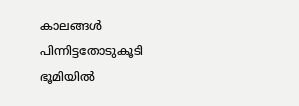കാലങ്ങള്‍ പിന്നിട്ടതോടുകൂടി ഭൂമിയില്‍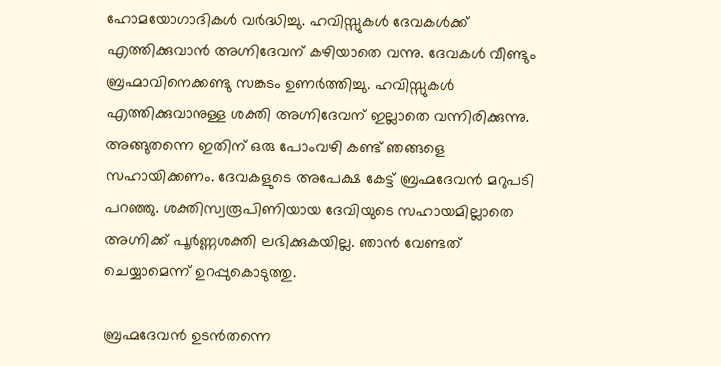ഹോമയോഗാദികള്‍ വര്‍ദ്ധിച്ചു. ഹവിസ്സുകള്‍ ദേവകള്‍ക്ക് എത്തിക്കുവാന്‍ അഗ്നിദേവന് കഴിയാതെ വന്നു. ദേവകള്‍ വീണ്ടും ബ്രഹ്മാവിനെക്കണ്ടു സങ്കടം ഉണര്‍ത്തിച്ചു. ഹവിസ്സുകള്‍ എത്തിക്കുവാനുള്ള ശക്തി അഗ്നിദേവന് ഇല്ലാതെ വന്നിരിക്കുന്നു. അങ്ങുതന്നെ ഇതിന് ഒരു പോംവഴി കണ്ട് ഞങ്ങളെ സഹായിക്കണം. ദേവകളുടെ അപേക്ഷ കേട്ട് ബ്രഹ്മദേവന്‍ മറുപടി പറഞ്ഞു. ശക്തിസ്വരൂപിണിയായ ദേവിയുടെ സഹായമില്ലാതെ അഗ്നിക്ക് പൂര്‍ണ്ണശക്തി ലഭിക്കുകയില്ല. ഞാന്‍ വേണ്ടത് ചെയ്യാമെന്ന് ഉറപ്പുകൊടുത്തു.

ബ്രഹ്മദേവന്‍ ഉടന്‍തന്നെ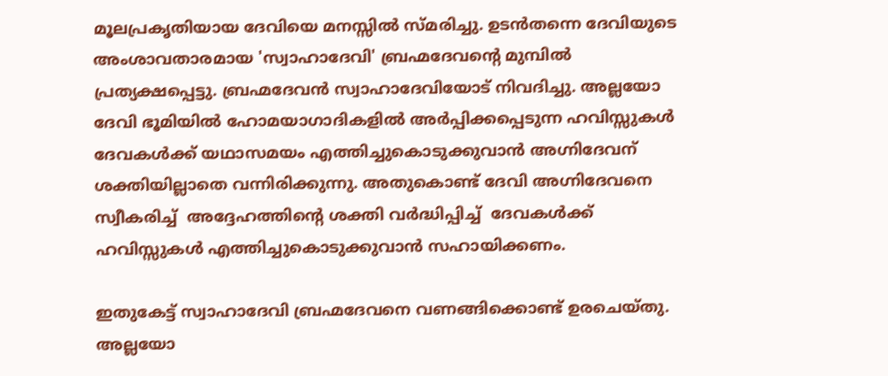മൂലപ്രകൃതിയായ ദേവിയെ മനസ്സില്‍ സ്മരിച്ചു. ഉടന്‍തന്നെ ദേവിയുടെ അംശാവതാരമായ 'സ്വാഹാദേവി' ബ്രഹ്മദേവന്‍റെ മുമ്പില്‍ പ്രത്യക്ഷപ്പെട്ടു. ബ്രഹ്മദേവന്‍ സ്വാഹാദേവിയോട് നിവദിച്ചു. അല്ലയോ ദേവി ഭൂമിയില്‍ ഹോമയാഗാദികളില്‍ അര്‍പ്പിക്കപ്പെടുന്ന ഹവിസ്സുകള്‍ ദേവകള്‍ക്ക് യഥാസമയം എത്തിച്ചുകൊടുക്കുവാന്‍ അഗ്നിദേവന് ശക്തിയില്ലാതെ വന്നിരിക്കുന്നു. അതുകൊണ്ട് ദേവി അഗ്നിദേവനെ സ്വീകരിച്ച്  അദ്ദേഹത്തിന്‍റെ ശക്തി വര്‍ദ്ധിപ്പിച്ച്  ദേവകള്‍ക്ക് ഹവിസ്സുകള്‍ എത്തിച്ചുകൊടുക്കുവാന്‍ സഹായിക്കണം.

ഇതുകേട്ട് സ്വാഹാദേവി ബ്രഹ്മദേവനെ വണങ്ങിക്കൊണ്ട് ഉരചെയ്തു. അല്ലയോ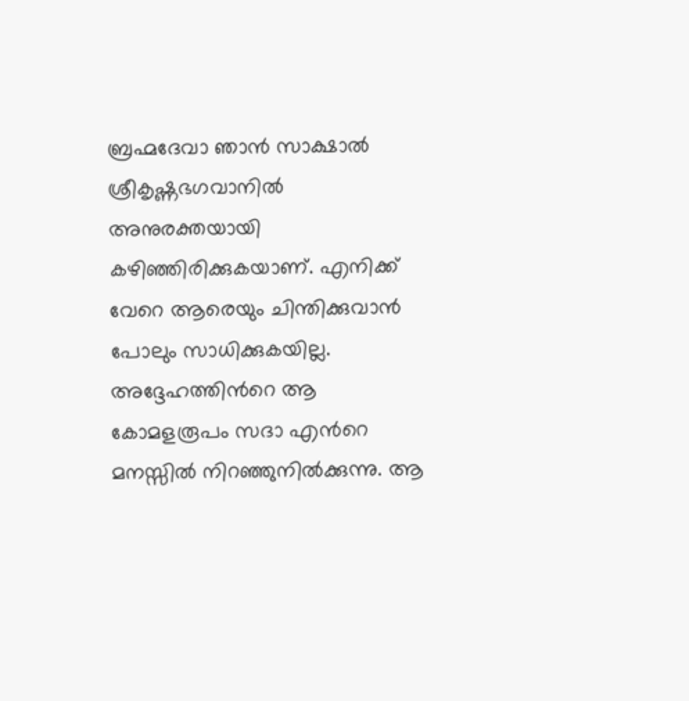ബ്രഹ്മദേവാ ഞാന്‍ സാക്ഷാല്‍ ശ്രീകൃഷ്ണഭഗവാനില്‍ അനുരക്തയായി കഴിഞ്ഞിരിക്കുകയാണ്. എനിക്ക് വേറെ ആരെയും ചിന്തിക്കുവാന്‍ പോലും സാധിക്കുകയില്ല. അദ്ദേഹത്തിന്‍റെ ആ കോമളരൂപം സദാ എന്‍റെ മനസ്സില്‍ നിറഞ്ഞുനില്‍ക്കുന്നു. ആ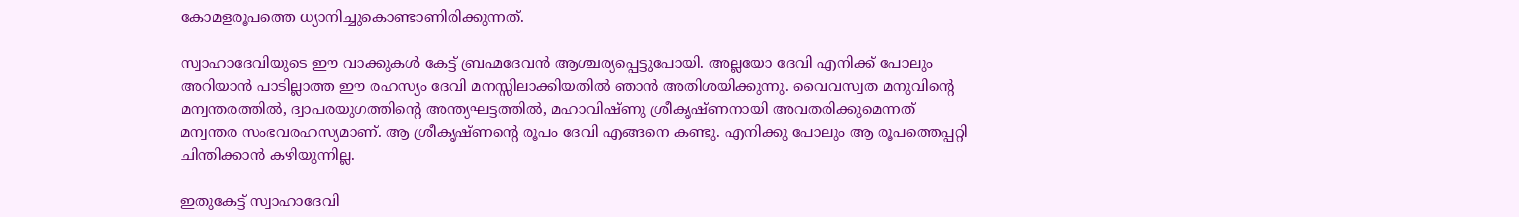കോമളരൂപത്തെ ധ്യാനിച്ചുകൊണ്ടാണിരിക്കുന്നത്.

സ്വാഹാദേവിയുടെ ഈ വാക്കുകള്‍ കേട്ട് ബ്രഹ്മദേവന്‍ ആശ്ചര്യപ്പെട്ടുപോയി. അല്ലയോ ദേവി എനിക്ക് പോലും അറിയാന്‍ പാടില്ലാത്ത ഈ രഹസ്യം ദേവി മനസ്സിലാക്കിയതില്‍ ഞാന്‍ അതിശയിക്കുന്നു. വൈവസ്വത മനുവിന്‍റെ മന്വന്തരത്തില്‍, ദ്വാപരയുഗത്തിന്‍റെ അന്ത്യഘട്ടത്തില്‍, മഹാവിഷ്ണു ശ്രീകൃഷ്ണനായി അവതരിക്കുമെന്നത് മന്വന്തര സംഭവരഹസ്യമാണ്. ആ ശ്രീകൃഷ്ണന്‍റെ രൂപം ദേവി എങ്ങനെ കണ്ടു. എനിക്കു പോലും ആ രൂപത്തെപ്പറ്റി ചിന്തിക്കാന്‍ കഴിയുന്നില്ല.

ഇതുകേട്ട് സ്വാഹാദേവി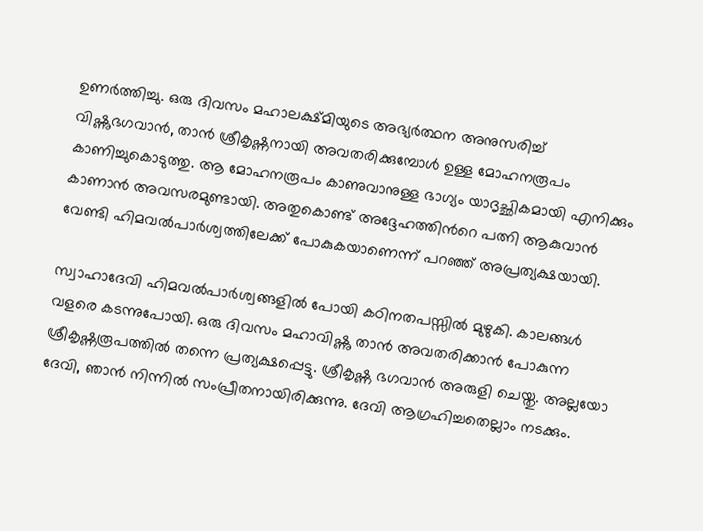ഉണര്‍ത്തിച്ചു. ഒരു ദിവസം മഹാലക്ഷ്മിയുടെ അഭ്യര്‍ത്ഥന അനുസരിച്ച് വിഷ്ണുഭഗവാന്‍, താന്‍ ശ്രീകൃഷ്ണനായി അവതരിക്കുമ്പോള്‍ ഉള്ള മോഹനരൂപം കാണിച്ചുകൊടുത്തു. ആ മോഹനരൂപം കാണുവാനുള്ള ഭാഗ്യം യാദൃച്ഛികമായി എനിക്കും കാണാന്‍ അവസരമുണ്ടായി. അതുകൊണ്ട് അദ്ദേഹത്തിന്‍റെ പത്നി ആകുവാന്‍ വേണ്ടി ഹിമവല്‍പാര്‍ശ്വത്തിലേക്ക് പോകുകയാണെന്ന് പറഞ്ഞ് അപ്രത്യക്ഷയായി.

സ്വാഹാദേവി ഹിമവല്‍പാര്‍ശ്വങ്ങളില്‍ പോയി കഠിനതപസ്സില്‍ മുഴുകി. കാലങ്ങള്‍ വളരെ കടന്നുപോയി. ഒരു ദിവസം മഹാവിഷ്ണു താന്‍ അവതരിക്കാന്‍ പോകുന്ന ശ്രീകൃഷ്ണരൂപത്തില്‍ തന്നെ പ്രത്യക്ഷപ്പെട്ടു. ശ്രീകൃഷ്ണ ഭഗവാന്‍ അരുളി ചെയ്തു. അല്ലയോ ദേവി, ഞാന്‍ നിന്നില്‍ സംപ്രീതനായിരിക്കുന്നു. ദേവി ആഗ്രഹിച്ചതെല്ലാം നടക്കും.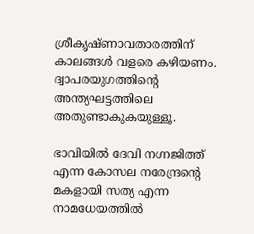ശ്രീകൃഷ്ണാവതാരത്തിന് കാലങ്ങള്‍ വളരെ കഴിയണം. ദ്വാപരയുഗത്തിന്‍റെ അന്ത്യഘട്ടത്തിലെ അതുണ്ടാകുകയുള്ളൂ.

ഭാവിയില്‍ ദേവി നഗ്നജിത്ത് എന്ന കോസല നരേന്ദ്രന്‍റെ മകളായി സത്യ എന്ന നാമധേയത്തില്‍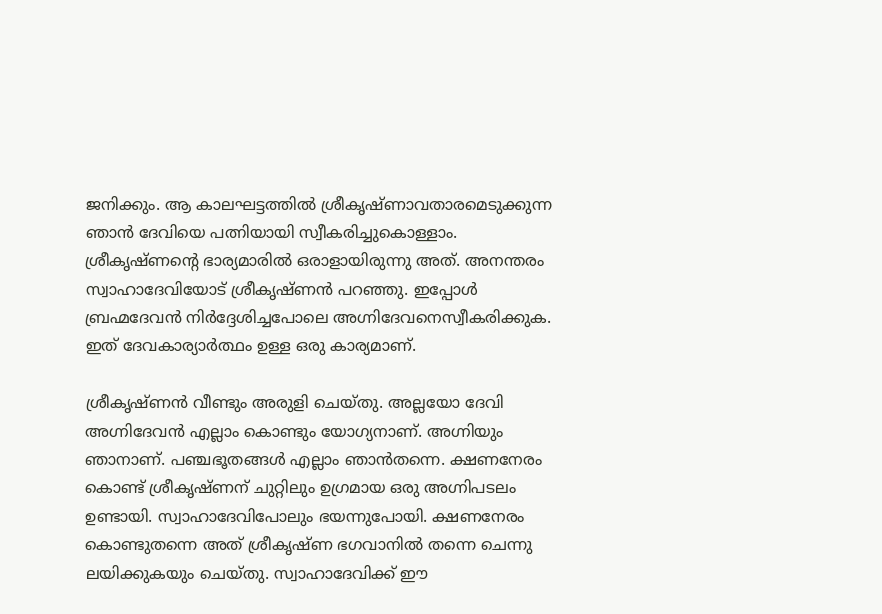ജനിക്കും. ആ കാലഘട്ടത്തില്‍ ശ്രീകൃഷ്ണാവതാരമെടുക്കുന്ന ഞാന്‍ ദേവിയെ പത്നിയായി സ്വീകരിച്ചുകൊള്ളാം. ശ്രീകൃഷ്ണന്‍റെ ഭാര്യമാരില്‍ ഒരാളായിരുന്നു അത്. അനന്തരം സ്വാഹാദേവിയോട് ശ്രീകൃഷ്ണന്‍ പറഞ്ഞു. ഇപ്പോള്‍ ബ്രഹ്മദേവന്‍ നിര്‍ദ്ദേശിച്ചപോലെ അഗ്നിദേവനെസ്വീകരിക്കുക. ഇത് ദേവകാര്യാര്‍ത്ഥം ഉള്ള ഒരു കാര്യമാണ്.

ശ്രീകൃഷ്ണന്‍ വീണ്ടും അരുളി ചെയ്തു. അല്ലയോ ദേവി അഗ്നിദേവന്‍ എല്ലാം കൊണ്ടും യോഗ്യനാണ്. അഗ്നിയും ഞാനാണ്. പഞ്ചഭൂതങ്ങള്‍ എല്ലാം ഞാന്‍തന്നെ. ക്ഷണനേരം കൊണ്ട് ശ്രീകൃഷ്ണന് ചുറ്റിലും ഉഗ്രമായ ഒരു അഗ്നിപടലം ഉണ്ടായി. സ്വാഹാദേവിപോലും ഭയന്നുപോയി. ക്ഷണനേരം കൊണ്ടുതന്നെ അത് ശ്രീകൃഷ്ണ ഭഗവാനില്‍ തന്നെ ചെന്നു ലയിക്കുകയും ചെയ്തു. സ്വാഹാദേവിക്ക് ഈ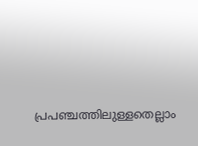പ്രപഞ്ചത്തിലുള്ളതെല്ലാം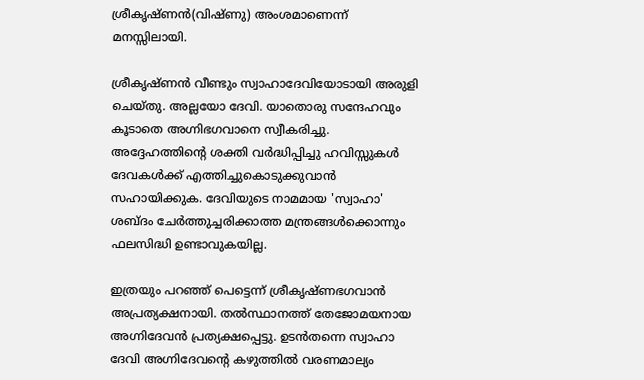ശ്രീകൃഷ്ണന്‍(വിഷ്ണു) അംശമാണെന്ന് മനസ്സിലായി.

ശ്രീകൃഷ്ണന്‍ വീണ്ടും സ്വാഹാദേവിയോടായി അരുളി ചെയ്തു. അല്ലയോ ദേവി. യാതൊരു സന്ദേഹവും കൂടാതെ അഗ്നിഭഗവാനെ സ്വീകരിച്ചു. അദ്ദേഹത്തിന്‍റെ ശക്തി വര്‍ദ്ധിപ്പിച്ചു ഹവിസ്സുകള്‍ ദേവകള്‍ക്ക് എത്തിച്ചുകൊടുക്കുവാന്‍ സഹായിക്കുക. ദേവിയുടെ നാമമായ 'സ്വാഹാ' ശബ്ദം ചേര്‍ത്തുച്ചരിക്കാത്ത മന്ത്രങ്ങള്‍ക്കൊന്നും ഫലസിദ്ധി ഉണ്ടാവുകയില്ല.

ഇത്രയും പറഞ്ഞ് പെട്ടെന്ന് ശ്രീകൃഷ്ണഭഗവാന്‍ അപ്രത്യക്ഷനായി. തല്‍സ്ഥാനത്ത് തേജോമയനായ അഗ്നിദേവന്‍ പ്രത്യക്ഷപ്പെട്ടു. ഉടന്‍തന്നെ സ്വാഹാ ദേവി അഗ്നിദേവന്‍റെ കഴുത്തില്‍ വരണമാല്യം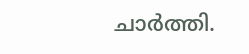ചാര്‍ത്തി.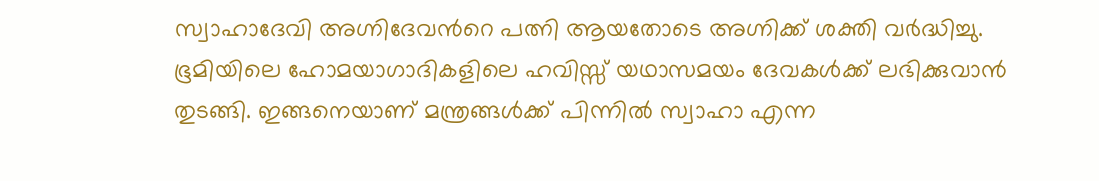സ്വാഹാദേവി അഗ്നിദേവന്‍റെ പത്നി ആയതോടെ അഗ്നിക്ക് ശക്തി വര്‍ദ്ധിച്ചു. ഭൂമിയിലെ ഹോമയാഗാദികളിലെ ഹവിസ്സ് യഥാസമയം ദേവകള്‍ക്ക് ലഭിക്കുവാന്‍ തുടങ്ങി. ഇങ്ങനെയാണ് മന്ത്രങ്ങള്‍ക്ക് പിന്നില്‍ സ്വാഹാ എന്ന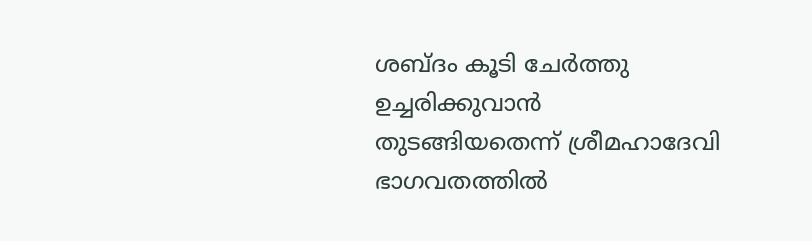ശബ്ദം കൂടി ചേര്‍ത്തു ഉച്ചരിക്കുവാന്‍ തുടങ്ങിയതെന്ന് ശ്രീമഹാദേവി ഭാഗവതത്തില്‍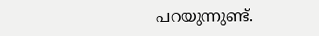പറയുന്നുണ്ട്.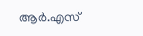ആര്‍.എസ്